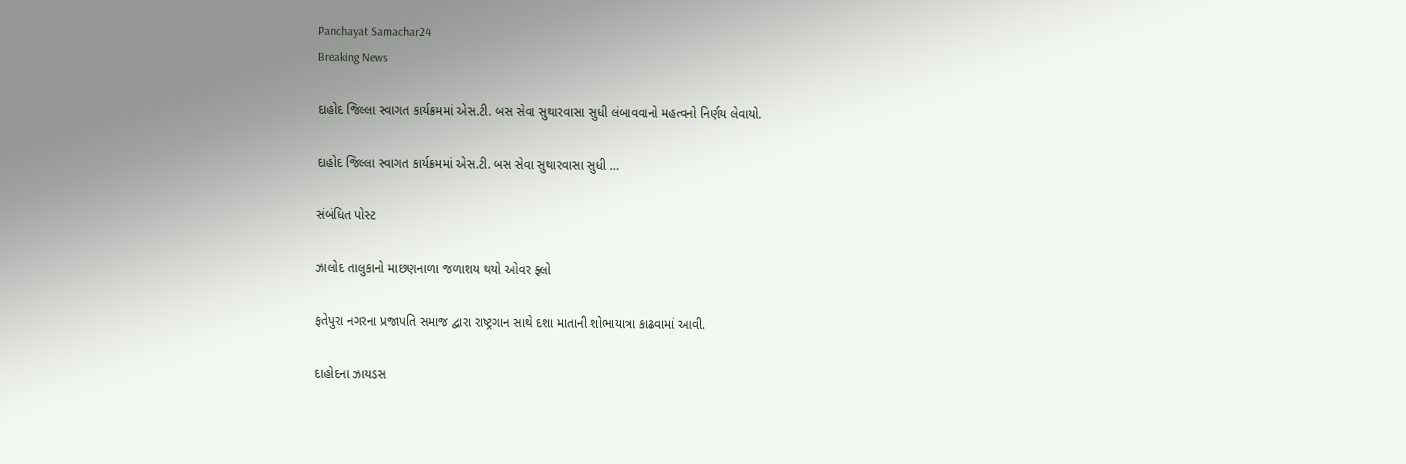Panchayat Samachar24
Breaking News

દાહોદ જિલ્લા સ્વાગત કાર્યક્રમમાં એસ.ટી. બસ સેવા સુથારવાસા સુધી લંબાવવાનો મહત્વનો નિર્ણય લેવાયો.

દાહોદ જિલ્લા સ્વાગત કાર્યક્રમમાં એસ.ટી. બસ સેવા સુથારવાસા સુધી …

સંબંધિત પોસ્ટ

ઝાલોદ તાલુકાનો માછણનાળા જળાશય થયો ઓવર ફ્લો

ફતેપુરા નગરના પ્રજાપતિ સમાજ દ્વારા રાષ્ટ્રગાન સાથે દશા માતાની શોભાયાત્રા કાઢવામાં આવી.

દાહોદના ઝાયડસ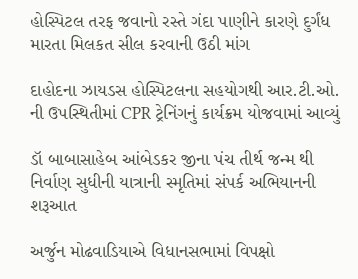હોસ્પિટલ તરફ જવાનો રસ્તે ગંદા પાણીને કારણે દુર્ગંધ મારતા મિલકત સીલ કરવાની ઉઠી માંગ

દાહોદના ઝાયડસ હોસ્પિટલના સહયોગથી આર.ટી.ઓ. ની ઉપસ્થિતીમાં CPR ટ્રેનિંગનું કાર્યક્રમ યોજવામાં આવ્યું

ડૉ બાબાસાહેબ આંબેડકર જીના પંચ તીર્થ જન્મ થી નિર્વાણ સુધીની યાત્રાની સ્મૃતિમાં સંપર્ક અભિયાનની શરૂઆત

અર્જુન મોઢવાડિયાએ વિધાનસભામાં વિપક્ષો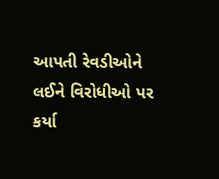આપતી રેવડીઓને લઈને વિરોધીઓ પર કર્યા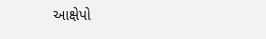આક્ષેપો